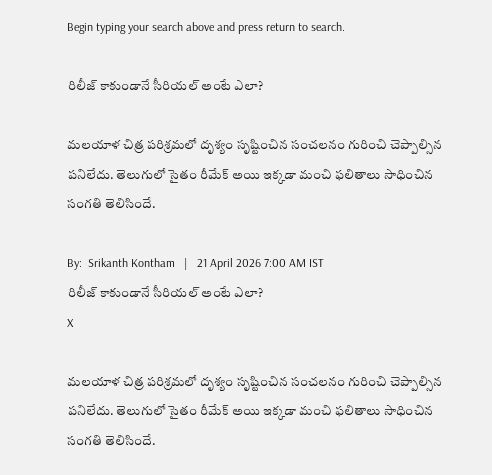Begin typing your search above and press return to search.

రిలీజ్ కాకుండానే సీరియ‌ల్ అంటే ఎలా?

మలయాళ చిత్ర పరిశ్రమలో దృశ్యం సృష్టించిన సంచలనం గురించి చెప్పాల్సిన ప‌నిలేదు. తెలుగులో సైతం రీమేక్ అయి ఇక్క‌డా మంచి ఫ‌లితాలు సాధించిన సంగ‌తి తెలిసిందే.

By:  Srikanth Kontham   |   21 April 2026 7:00 AM IST
రిలీజ్ కాకుండానే సీరియ‌ల్ అంటే ఎలా?
X

మలయాళ చిత్ర పరిశ్రమలో దృశ్యం సృష్టించిన సంచలనం గురించి చెప్పాల్సిన ప‌నిలేదు. తెలుగులో సైతం రీమేక్ అయి ఇక్క‌డా మంచి ఫ‌లితాలు సాధించిన సంగ‌తి తెలిసిందే.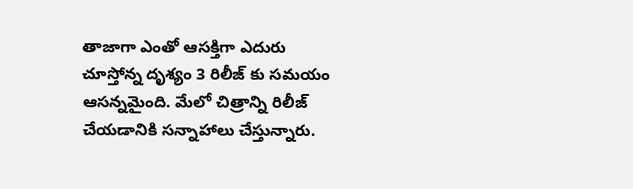తాజాగా ఎంతో ఆసక్తిగా ఎదురు చూస్తోన్న దృశ్యం 3 రిలీజ్ కు స‌మ‌యం ఆస‌న్న‌మైంది. మేలో చిత్రాన్ని రిలీజ్ చేయ‌డానికి స‌న్నాహాలు చేస్తున్నారు.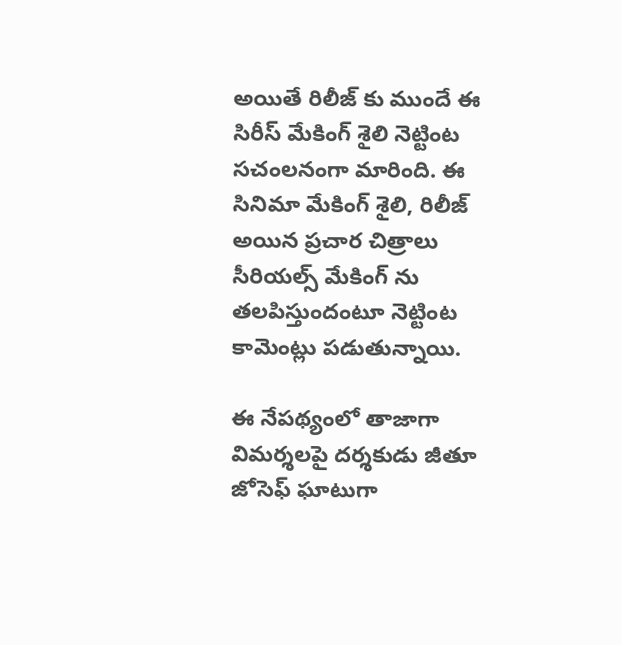అయితే రిలీజ్ కు ముందే ఈ సిరీస్ మేకింగ్ శైలి నెట్టింట స‌చంల‌నంగా మారింది. ఈ సినిమా మేకింగ్ శైలి, రిలీజ్ అయిన ప్ర‌చార చిత్రాలు సీరియ‌ల్స్ మేకింగ్ ను త‌ల‌పిస్తుందంటూ నెట్టింట కామెంట్లు ప‌డుతున్నాయి.

ఈ నేప‌థ్యంలో తాజాగా విమర్శలపై దర్శకుడు జీతూ జోసెఫ్ ఘాటుగా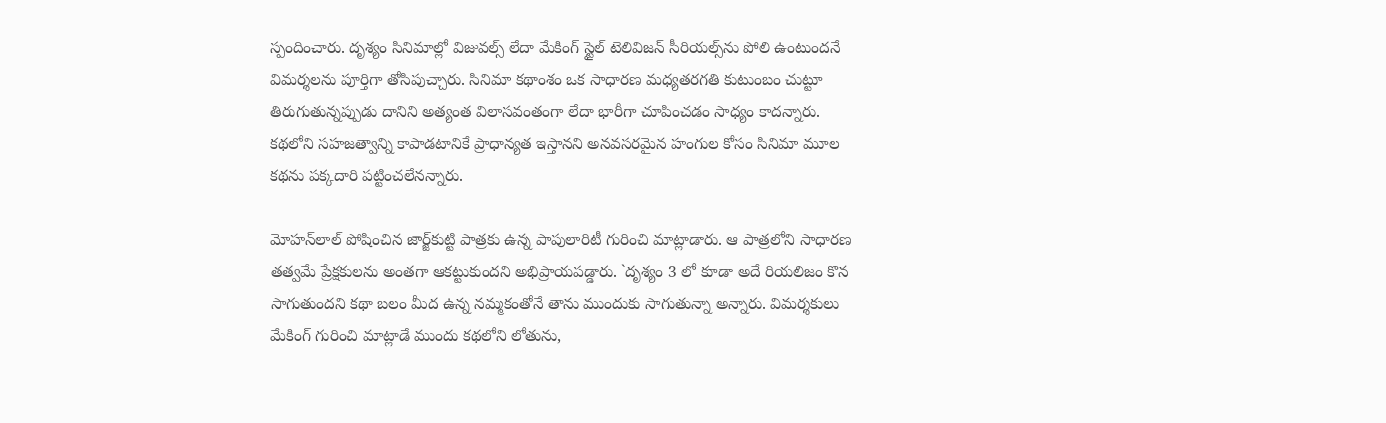స్పందించారు. దృశ్యం సినిమాల్లో విజువల్స్ లేదా మేకింగ్ స్టైల్ టెలివిజన్ సీరియల్స్‌ను పోలి ఉంటుందనే విమర్శలను పూర్తిగా తోసిపుచ్చారు. సినిమా కథాంశం ఒక సాధారణ మధ్యతరగతి కుటుంబం చుట్టూ తిరుగుతున్నప్పుడు దానిని అత్యంత విలాసవంతంగా లేదా భారీగా చూపించడం సాధ్యం కాద‌న్నారు. కథలోని సహజత్వాన్ని కాపాడటానికే ప్రాధాన్యత ఇస్తానని అనవసరమైన హంగుల కోసం సినిమా మూల కథను పక్కదారి పట్టించలేనన్నారు.

మోహన్‌లాల్ పోషించిన జార్జ్‌కుట్టి పాత్రకు ఉన్న పాపులారిటీ గురించి మాట్లాడారు. ఆ పాత్రలోని సాధారణ త‌త్వమే ప్రేక్షకులను అంతగా ఆకట్టుకుందని అభిప్రాయపడ్డారు. `దృశ్యం 3 లో కూడా అదే రియలిజం కొన సాగుతుందని కథా బలం మీద ఉన్న నమ్మకంతోనే తాను ముందుకు సాగుతున్నా అన్నారు. విమర్శకులు మేకింగ్ గురించి మాట్లాడే ముందు కథలోని లోతును,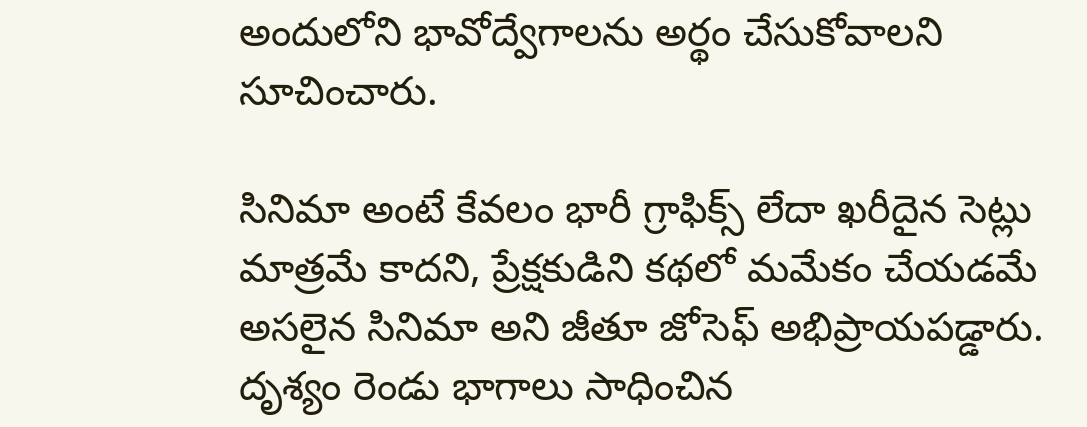అందులోని భావోద్వేగాలను అర్థం చేసుకోవాలని సూచించారు.

సినిమా అంటే కేవలం భారీ గ్రాఫిక్స్ లేదా ఖరీదైన సెట్లు మాత్రమే కాదని, ప్రేక్షకుడిని కథలో మమేకం చేయడమే అసలైన సినిమా అని జీతూ జోసెఫ్ అభిప్రాయ‌ప‌డ్డారు. దృశ్యం రెండు భాగాలు సాధించిన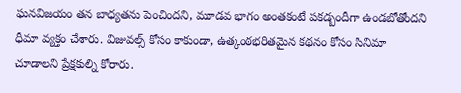ఘనవిజయం తన బాధ్యతను పెంచిందని, మూడవ భాగం అంతకంటే పకడ్బందీగా ఉండబోతోందని ధీమా వ్యక్తం చేశారు. విజువల్స్ కోసం కాకుండా, ఉత్కంఠభరితమైన కథనం కోసం సినిమా చూడాలని ప్రేక్ష‌కుల్ని కోరారు.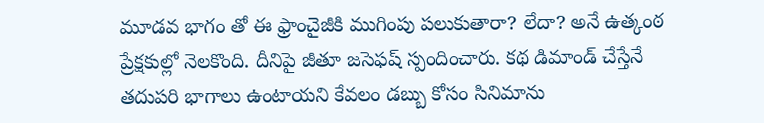మూడవ భాగం తో ఈ ఫ్రాంచైజీకి ముగింపు ప‌లుకుతారా? లేదా? అనే ఉత్కంఠ ప్రేక్షకుల్లో నెలకొంది. దీనిపై జీతూ జ‌సెఫ‌ష్ స్పందించారు. కథ డిమాండ్ చేస్తేనే తదుపరి భాగాలు ఉంటాయని కేవలం డబ్బు కోసం సినిమాను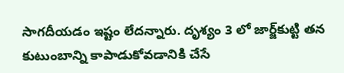సాగదీయడం ఇష్టం లేదన్నారు. దృశ్యం 3 లో జార్జ్‌కుట్టి తన కుటుంబాన్ని కాపాడుకోవడానికి చేసే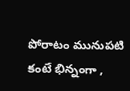పోరాటం మునుపటి కంటే భిన్నంగా ,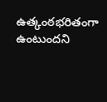ఉత్కంఠభరితంగా ఉంటుందని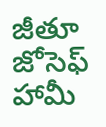జీతూ జోసెఫ్ హామీ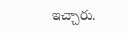ఇచ్చారు.